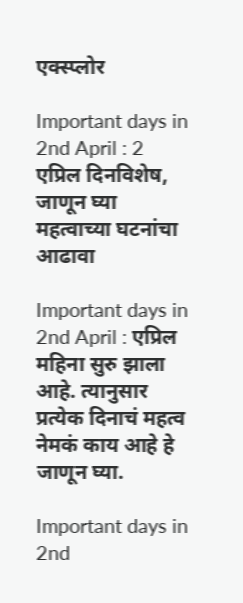एक्स्प्लोर

Important days in 2nd April : 2 एप्रिल दिनविशेष, जाणून घ्या महत्वाच्या घटनांचा आढावा

Important days in 2nd April : एप्रिल महिना सुरु झाला आहे. त्यानुसार प्रत्येक दिनाचं महत्व नेमकं काय आहे हे जाणून घ्या.

Important days in 2nd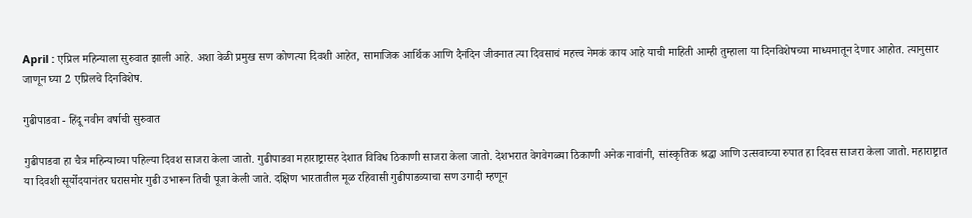April : एप्रिल महिन्याला सुरुवात झाली आहे. अशा वेळी प्रमुख सण कोणत्या दिवशी आहेत, सामाजिक आर्थिक आणि दैनंदिन जीवनात त्या दिवसाचं महत्त्व नेमकं काय आहे याची माहिती आम्ही तुम्हाला या दिनविशेषच्या माध्यमातून देणार आहोत. त्यानुसार जाणून घ्या 2 एप्रिलचे दिनविशेष.

गुढीपाडवा - हिंदू नवीन वर्षाची सुरुवात

गुढीपाडवा हा चैत्र महिन्याच्या पहिल्या दिवश साजरा केला जातो. गुढीपाडवा महाराष्ट्रासह देशात विविध ठिकाणी साजरा केला जातो. देशभरात वेगवेगळ्या ठिकाणी अनेक नावांनी, सांस्कृतिक श्रद्धा आणि उत्सवाच्या रुपात हा दिवस साजरा केला जातो. महाराष्ट्रात या दिवशी सूर्योदयानंतर घरासमोर गुढी उभारून तिची पूजा केली जाते. दक्षिण भारतातील मूळ रहिवासी गुढीपाडव्याचा सण उगादी म्हणून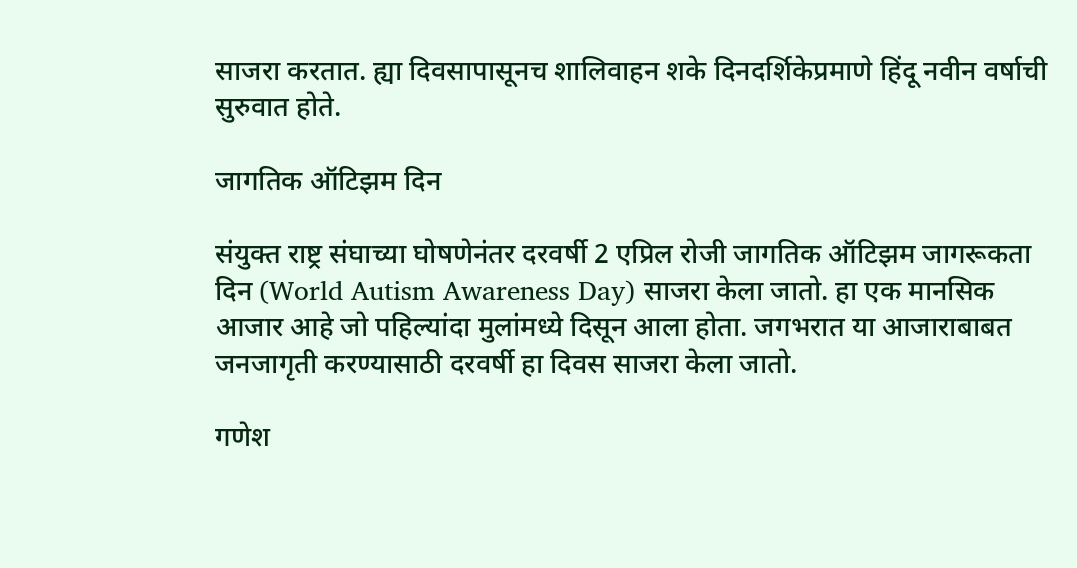साजरा करतात. ह्या दिवसापासूनच शालिवाहन शके दिनदर्शिकेप्रमाणे हिंदू नवीन वर्षाची सुरुवात होते.

जागतिक ऑटिझम दिन

संयुक्त राष्ट्र संघाच्या घोषणेनंतर दरवर्षी 2 एप्रिल रोजी जागतिक ऑटिझम जागरूकता दिन (World Autism Awareness Day) साजरा केला जातो. हा एक मानसिक आजार आहे जो पहिल्यांदा मुलांमध्ये दिसून आला होता. जगभरात या आजाराबाबत जनजागृती करण्यासाठी दरवर्षी हा दिवस साजरा केला जातो.

गणेश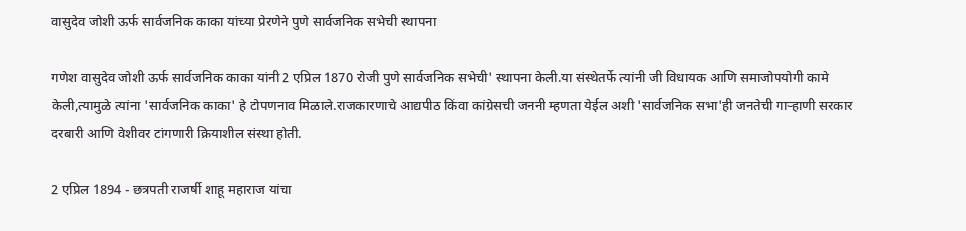वासुदेव जोशी ऊर्फ सार्वजनिक काका यांच्या प्रेरणेने पुणे सार्वजनिक सभेची स्थापना

गणेश वासुदेव जोशी ऊर्फ सार्वजनिक काका यांनी 2 एप्रिल 1870 रोजी पुणे सार्वजनिक सभेची' स्थापना केली.या संस्थेतर्फे त्यांनी जी विधायक आणि समाजोपयोगी कामे केली,त्यामुळे त्यांना 'सार्वजनिक काका' हे टोपणनाव मिळाले.राजकारणाचे आद्यपीठ किंवा कांग्रेसची जननी म्हणता येईल अशी 'सार्वजनिक सभा'ही जनतेची गाऱ्हाणी सरकार दरबारी आणि वेशीवर टांगणारी क्रियाशील संस्था होती.

2 एप्रिल 1894 - छत्रपती राजर्षी शाहू महाराज यांचा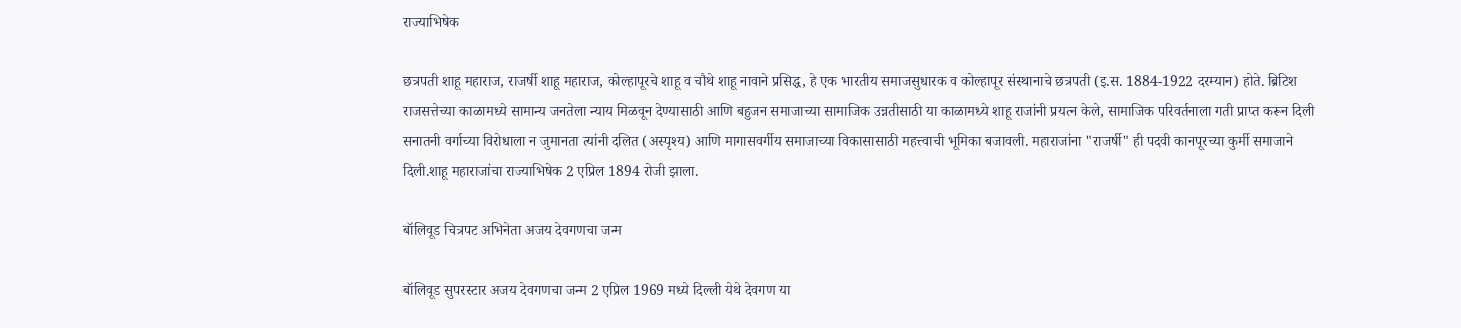राज्याभिषेक

छत्रपती शाहू महाराज, राजर्षी शाहू महाराज, कोल्हापूरचे शाहू व चौथे शाहू नावाने प्रसिद्ध, हे एक भारतीय समाजसुधारक व कोल्हापूर संस्थानाचे छत्रपती (इ.स. 1884-1922 दरम्यान) होते. ब्रिटिश राजसत्तेच्या काळामध्ये सामान्य जनतेला न्याय मिळवून देण्यासाठी आणि बहुजन समाजाच्या सामाजिक उन्नतीसाठी या काळामध्ये शाहू राजांनी प्रयत्न केले, सामाजिक परिवर्तनाला गती प्राप्त करून दिली सनातनी वर्गाच्या विरोधाला न जुमानता त्यांनी दलित (अस्पृश्य) आणि मागासवर्गीय समाजाच्या विकासासाठी महत्त्वाची भूमिका बजावली. महाराजांना "राजर्षी" ही पदवी कानपूरच्या कुर्मी समाजाने दिली.शाहू महाराजांचा राज्याभिषेक 2 एप्रिल 1894 रोजी झाला.

बॉलिवूड चित्रपट अभिनेता अजय देवगणचा जन्म

बॉलिवूड सुपरस्टार अजय देवगणचा जन्म 2 एप्रिल 1969 मध्ये दिल्ली येथे देवगण या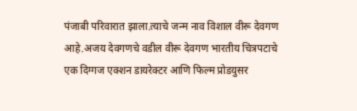पंजाबी परिवारात झाला.त्याचे जन्म नाव विशाल वीरू देवगण आहे.अजय देवगणचे वडील वीरू देवगण भारतीय चित्रपटाचे एक दिग्गज एक्शन डायरेक्टर आणि फिल्म प्रोडयुसर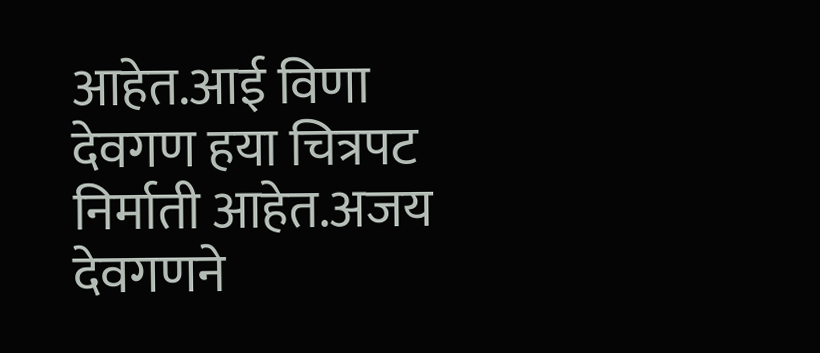आहेत.आई विणा देवगण हया चित्रपट निर्माती आहेत.अजय देवगणने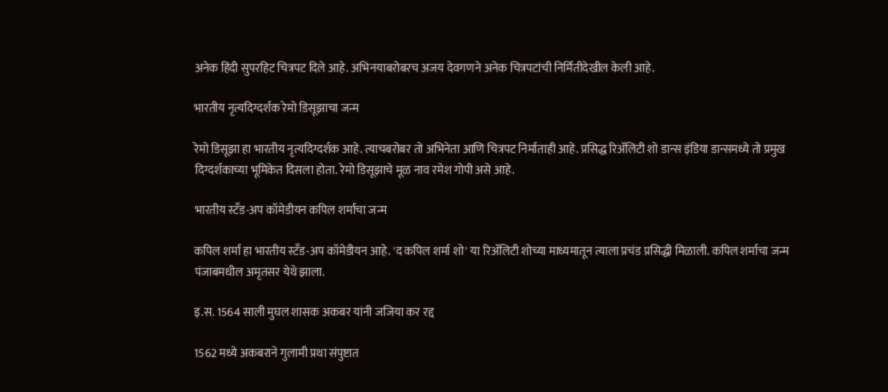अनेक हिंदी सुपरहिट चित्रपट दिले आहे. अभिनयाबरोबरच अजय देवगणने अनेक चित्रपटांची निर्मितीदेखील केली आहे.

भारतीय नृत्यदिग्दर्शक रेमो डिसूझाचा जन्म

रेमो डिसूझा हा भारतीय नृत्यदिग्दर्शक आहे. त्याचबरोबर तो अभिनेता आणि चित्रपट निर्माताही आहे. प्रसिद्ध रिॲलिटी शो डान्स इंडिया डान्समध्ये तो प्रमुख दिग्दर्शकाच्या भूमिकेत दिसला होता. रेमो डिसूझाचे मूळ नाव रमेश गोपी असे आहे.

भारतीय स्टॅंड-अप कॉमेडीयन कपिल शर्माचा जन्म

कपिल शर्मा हा भारतीय स्टॅंड-अप कॉमेडीयन आहे. 'द कपिल शर्मा शो' या रिॲलिटी शोच्या माध्यमातून त्याला प्रचंड प्रसिद्धी मिळाली. कपिल शर्माचा जन्म पंजाबमधील अमृतसर येथे झाला.

इ.स. 1564 साली मुघल शासक अकबर यांनी जजिया कर रद्द

1562 मध्ये अकबराने गुलामी प्रथा संपुष्टात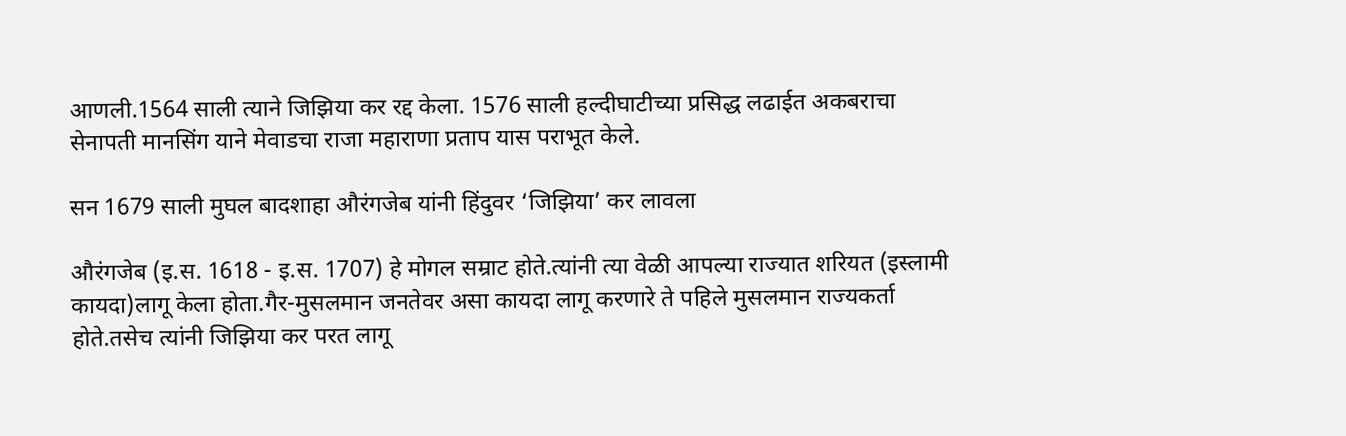आणली.1564 साली त्याने जिझिया कर रद्द केला. 1576 साली हल्दीघाटीच्या प्रसिद्ध लढाईत अकबराचा सेनापती मानसिंग याने मेवाडचा राजा महाराणा प्रताप यास पराभूत केले.

सन 1679 साली मुघल बादशाहा औरंगजेब यांनी हिंदुवर ‘जिझिया’ कर लावला

औरंगजेब (इ.स. 1618 - इ.स. 1707) हे मोगल सम्राट होते.त्यांनी त्या वेळी आपल्या राज्यात शरियत (इस्लामी कायदा)लागू केला होता.गैर-मुसलमान जनतेवर असा कायदा लागू करणारे ते पहिले मुसलमान राज्यकर्ता होते.तसेच त्यांनी जिझिया कर परत लागू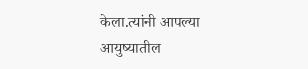केला.त्यांनी आपल्या आयुष्यातील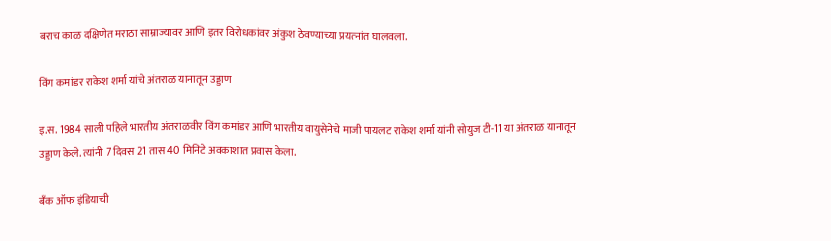बराच काळ दक्षिणेत मराठा साम्राज्यावर आणि इतर विरोधकांवर अंकुश ठेवण्याच्या प्रयत्‍नांत घालवला.

विंग कमांडर राकेश शर्मा यांचे अंतराळ यानातून उड्डाण

इ.स. 1984 साली पहिले भारतीय अंतराळवीर विंग कमांडर आणि भारतीय वायुसेनेचे माजी पायलट राकेश शर्मा यांनी सोयुज टी-11 या अंतराळ यानातून उड्डाण केले. त्यांनी 7 दिवस 21 तास 40 मिनिटे अवकाशात प्रवास केला.

बॅंक ऑफ इंडियाची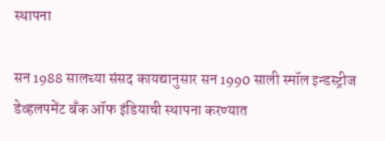स्थापना

सन 1988 सालच्या संसद कायद्यानुसार सन 1990 साली स्मॉल इन्डस्ट्रीज डेव्हलपमेंट बँक ऑफ इंडियाची स्थापना करण्यात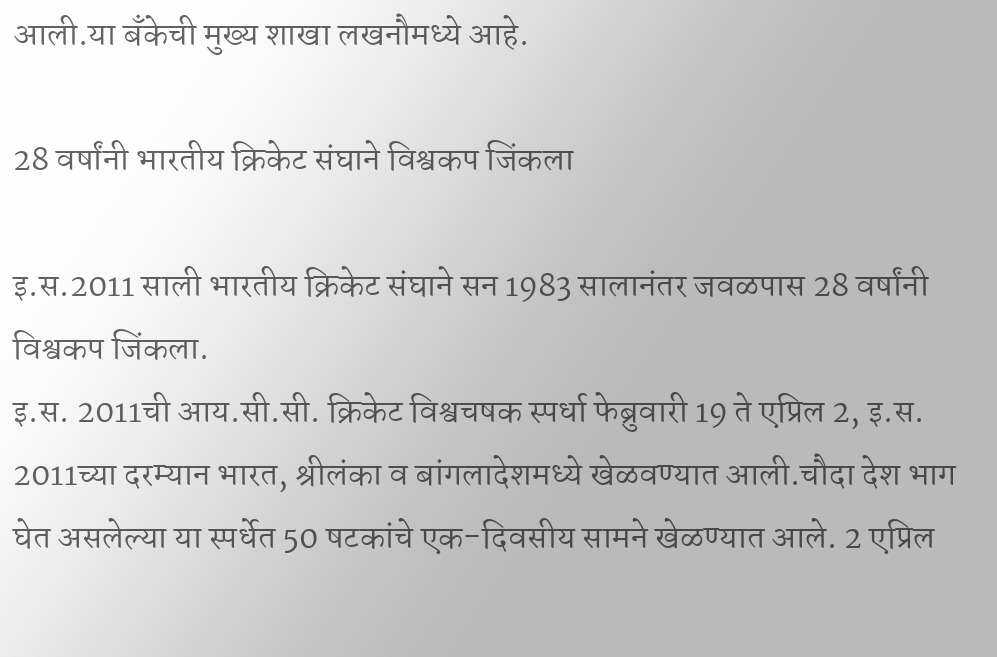आली.या बँकेची मुख्य शाखा लखनौमध्ये आहे.

28 वर्षांनी भारतीय क्रिकेट संघाने विश्वकप जिंकला

इ.स.2011 साली भारतीय क्रिकेट संघाने सन 1983 सालानंतर जवळपास 28 वर्षांनी विश्वकप जिंकला.
इ.स. 2011ची आय.सी.सी. क्रिकेट विश्वचषक स्पर्धा फेब्रुवारी 19 ते एप्रिल 2, इ.स. 2011च्या दरम्यान भारत, श्रीलंका व बांगलादेशमध्ये खेळवण्यात आली.चौदा देश भाग घेत असलेल्या या स्पर्धेत 50 षटकांचे एक-दिवसीय सामने खेळण्यात आले. 2 एप्रिल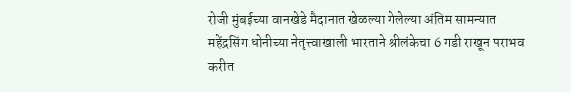रोजी मुंबईच्या वानखेडे मैदानात खेळल्या गेलेल्या अंतिम सामन्यात महेंद्रसिंग धोनीच्या नेतृत्त्वाखाली भारताने श्रीलंकेचा 6 गडी राखून पराभव करीत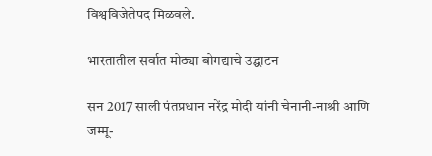विश्वविजेतेपद मिळवले.

भारतातील सर्वात मोठ्या बोगद्याचे उद्घाटन

सन 2017 साली पंतप्रधान नरेंद्र मोदी यांनी चेनानी-नाश्री आणि जम्मू-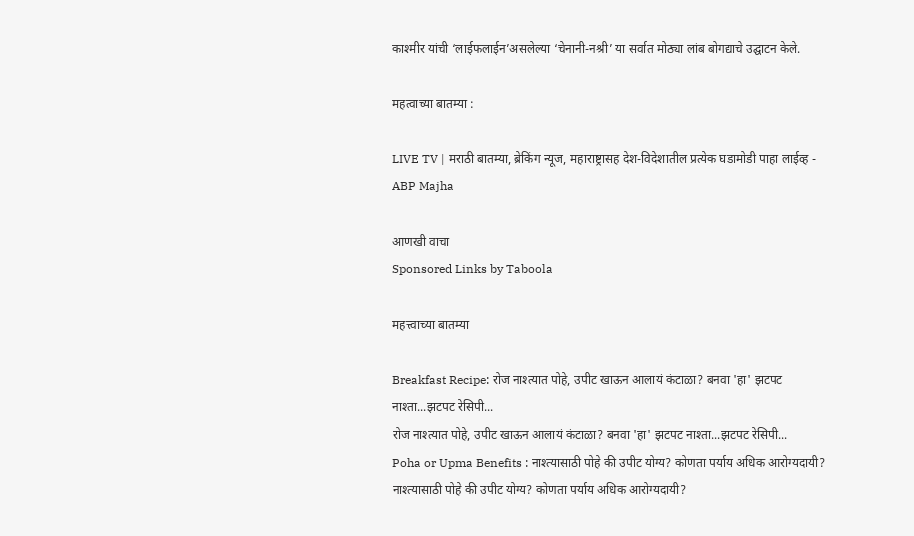काश्मीर यांची ‘लाईफलाईन’असलेल्या ‘चेनानी-नश्री’ या सर्वात मोठ्या लांब बोगद्याचे उद्घाटन केले.

महत्वाच्या बातम्या :

LIVE TV | मराठी बातम्या, ब्रेकिंग न्यूज, महाराष्ट्रासह देश-विदेशातील प्रत्येक घडामोडी पाहा लाईव्ह - ABP Majha

आणखी वाचा
Sponsored Links by Taboola

महत्त्वाच्या बातम्या

Breakfast Recipe: रोज नाश्त्यात पोहे, उपीट खाऊन आलायं कंटाळा? बनवा 'हा' झटपट नाश्ता...झटपट रेसिपी...
रोज नाश्त्यात पोहे, उपीट खाऊन आलायं कंटाळा? बनवा 'हा' झटपट नाश्ता...झटपट रेसिपी...
Poha or Upma Benefits : नाश्त्यासाठी पोहे की उपीट योग्य? कोणता पर्याय अधिक आरोग्यदायी?
नाश्त्यासाठी पोहे की उपीट योग्य? कोणता पर्याय अधिक आरोग्यदायी?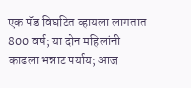एक पॅड विघटित व्हायला लागतात 800 वर्ष; या दोन महिलांनी काढला भन्नाट पर्याय; आज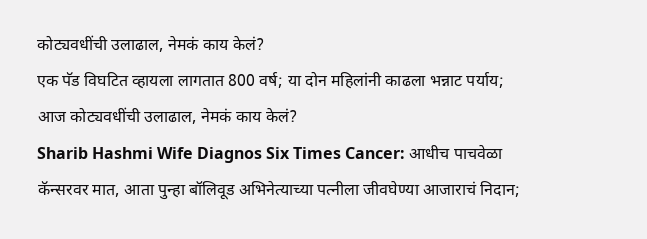कोट्यवधींची उलाढाल, नेमकं काय केलं?
एक पॅड विघटित व्हायला लागतात 800 वर्ष; या दोन महिलांनी काढला भन्नाट पर्याय; आज कोट्यवधींची उलाढाल, नेमकं काय केलं?
Sharib Hashmi Wife Diagnos Six Times Cancer: आधीच पाचवेळा कॅन्सरवर मात, आता पुन्हा बॉलिवूड अभिनेत्याच्या पत्नीला जीवघेण्या आजाराचं निदान;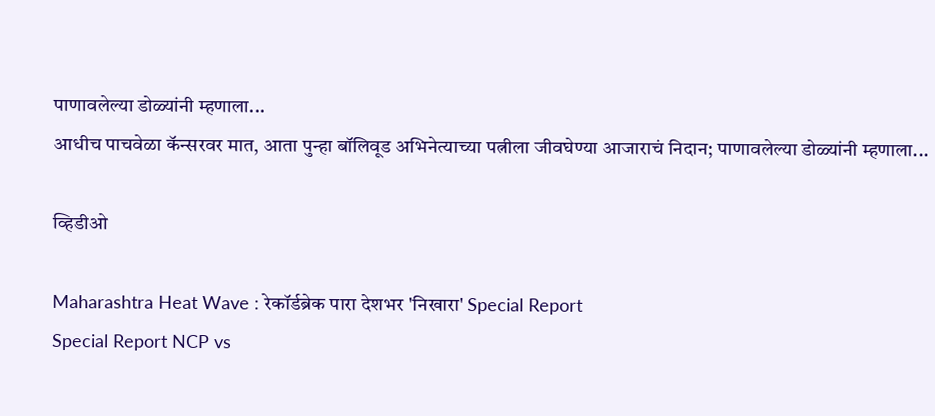पाणावलेल्या डोळ्यांनी म्हणाला...
आधीच पाचवेळा कॅन्सरवर मात, आता पुन्हा बॉलिवूड अभिनेत्याच्या पत्नीला जीवघेण्या आजाराचं निदान; पाणावलेल्या डोळ्यांनी म्हणाला...

व्हिडीओ

Maharashtra Heat Wave : रेकॉर्डब्रेक पारा देशभर 'निखारा' Special Report
Special Report NCP vs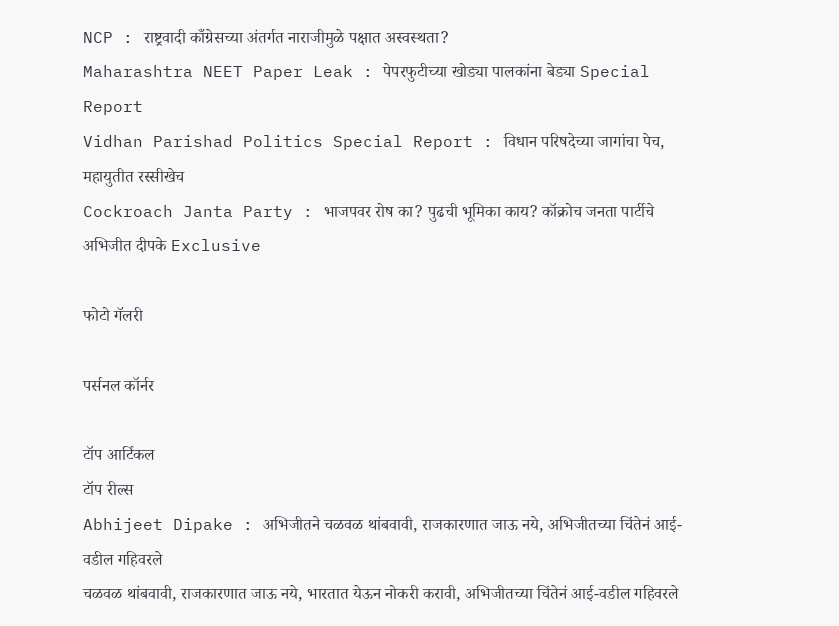NCP : राष्ट्रवादी काँग्रेसच्या अंतर्गत नाराजीमुळे पक्षात अस्वस्थता?
Maharashtra NEET Paper Leak : पेपरफुटीच्या खोड्या पालकांना बेड्या Special Report
Vidhan Parishad Politics Special Report : विधान परिषदेच्या जागांचा पेच, महायुतीत रस्सीखेच
Cockroach Janta Party : भाजपवर रोष का? पुढची भूमिका काय? कॉक्रोच जनता पार्टीचे अभिजीत दीपके Exclusive

फोटो गॅलरी

पर्सनल कॉर्नर

टॉप आर्टिकल
टॉप रील्स
Abhijeet Dipake : अभिजीतने चळवळ थांबवावी, राजकारणात जाऊ नये, अभिजीतच्या चिंतेनं आई-वडील गहिवरले
चळवळ थांबवावी, राजकारणात जाऊ नये, भारतात येऊन नोकरी करावी, अभिजीतच्या चिंतेनं आई-वडील गहिवरले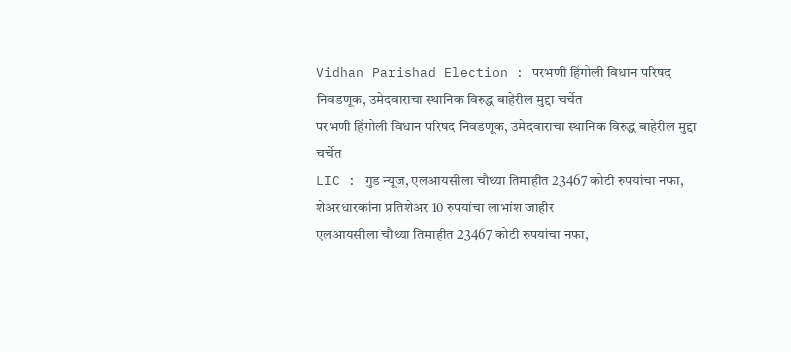Vidhan Parishad Election : परभणी हिंगोली विधान परिषद निवडणूक, उमेदवाराचा स्थानिक विरुद्ध बाहेरील मुद्दा चर्चेत
परभणी हिंगोली विधान परिषद निवडणूक, उमेदवाराचा स्थानिक विरुद्ध बाहेरील मुद्दा चर्चेत
LIC : गुड न्यूज, एलआयसीला चौथ्या तिमाहीत 23467 कोटी रुपयांचा नफा, शेअरधारकांना प्रतिशेअर 10 रुपयांचा लाभांश जाहीर
एलआयसीला चौथ्या तिमाहीत 23467 कोटी रुपयांचा नफा,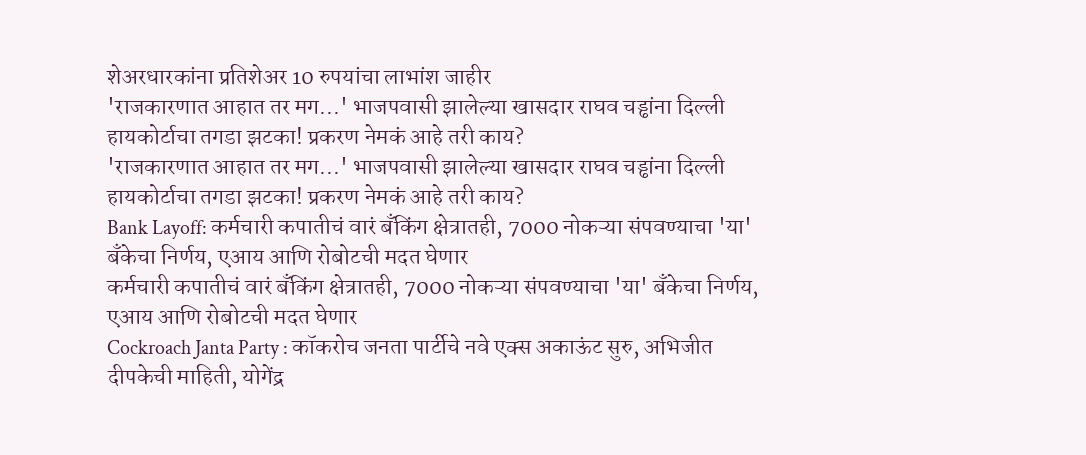शेअरधारकांना प्रतिशेअर 10 रुपयांचा लाभांश जाहीर
'राजकारणात आहात तर मग...' भाजपवासी झालेल्या खासदार राघव चड्ढांना दिल्ली हायकोर्टाचा तगडा झटका! प्रकरण नेमकं आहे तरी काय?
'राजकारणात आहात तर मग...' भाजपवासी झालेल्या खासदार राघव चड्ढांना दिल्ली हायकोर्टाचा तगडा झटका! प्रकरण नेमकं आहे तरी काय?
Bank Layoff: कर्मचारी कपातीचं वारं बँकिंग क्षेत्रातही, 7000 नोकऱ्या संपवण्याचा 'या' बँकेचा निर्णय, एआय आणि रोबोटची मदत घेणार
कर्मचारी कपातीचं वारं बँकिंग क्षेत्रातही, 7000 नोकऱ्या संपवण्याचा 'या' बँकेचा निर्णय, एआय आणि रोबोटची मदत घेणार
Cockroach Janta Party : कॉकरोच जनता पार्टीचे नवे एक्स अकाऊंट सुरु, अभिजीत दीपकेची माहिती, योगेंद्र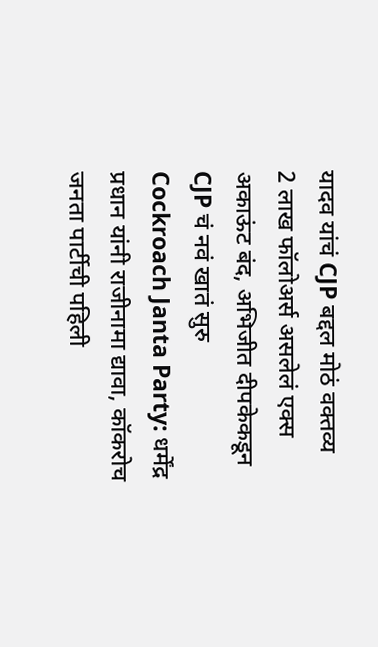यादव यांचं CJP बद्दल मोठं वक्तव्य
2 लाख फॉलोअर्स असलेलं एक्स अकाऊंट बंद, अभिजीत दीपकेकडून CJP चं नवं खातं सुरु
Cockroach Janta Party: धर्मेंद्र प्रधान यांनी राजीनामा द्यावा, कॉकरोच जनता पार्टीची पहिली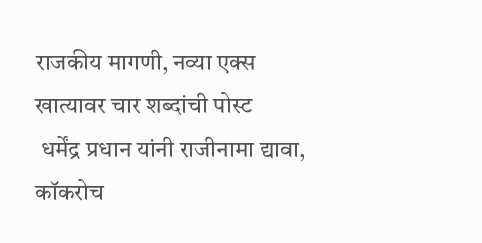राजकीय मागणी, नव्या एक्स खात्यावर चार शब्दांची पोस्ट
 धर्मेंद्र प्रधान यांनी राजीनामा द्यावा, कॉकरोच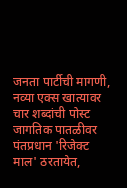जनता पार्टीची मागणी, नव्या एक्स खात्यावर चार शब्दांची पोस्ट
जागतिक पातळीवर पंतप्रधान 'रिजेक्ट माल' ठरतायेत,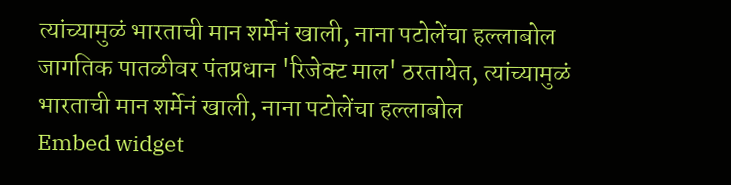त्यांच्यामुळं भारताची मान शर्मेनं खाली, नाना पटोलेंचा हल्लाबोल
जागतिक पातळीवर पंतप्रधान 'रिजेक्ट माल' ठरतायेत, त्यांच्यामुळं भारताची मान शर्मेनं खाली, नाना पटोलेंचा हल्लाबोल
Embed widget